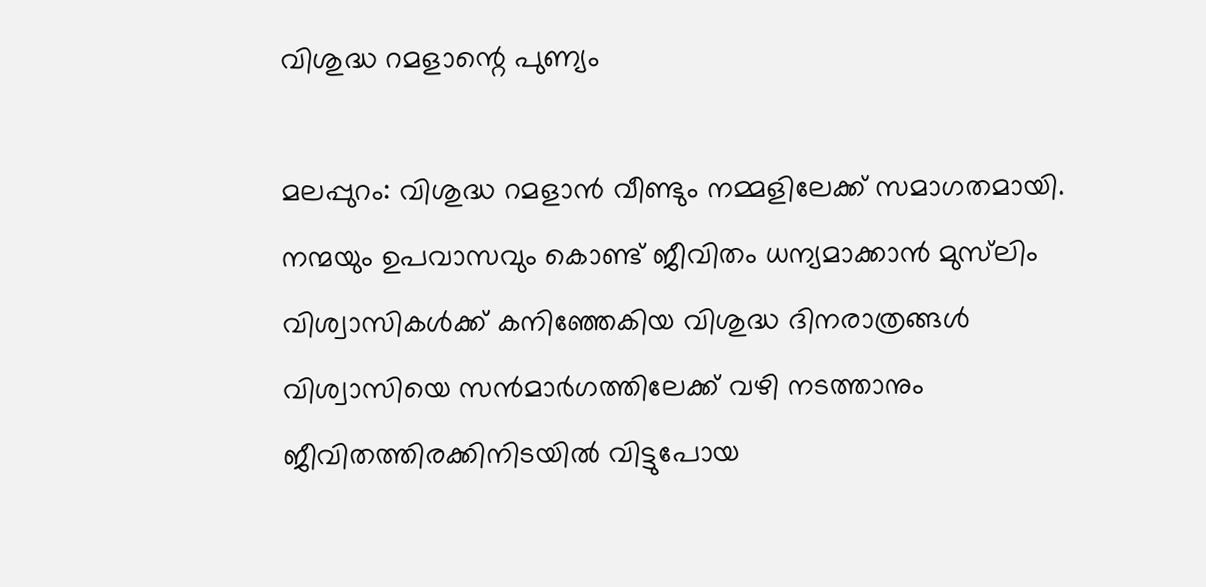വിശുദ്ധ റമളാന്റെ പുണ്യം

മലപ്പുറം: വിശുദ്ധ റമളാന്‍ വീണ്ടും നമ്മളിലേക്ക് സമാഗതമായി. നന്മയും ഉപവാസവും കൊണ്ട് ജീവിതം ധന്യമാക്കാന്‍ മുസ്‌ലിം വിശ്വാസികള്‍ക്ക് കനിഞ്ഞേകിയ വിശുദ്ധ ദിനരാത്രങ്ങള്‍ വിശ്വാസിയെ സന്‍മാര്‍ഗത്തിലേക്ക് വഴി നടത്താനും ജീവിതത്തിരക്കിനിടയില്‍ വിട്ടുപോയ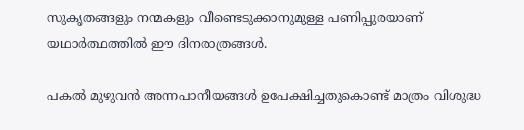സുകൃതങ്ങളും നന്മകളും വീണ്ടെടുക്കാനുമുള്ള പണിപ്പുരയാണ് യഥാര്‍ത്ഥത്തില്‍ ഈ ദിനരാത്രങ്ങള്‍.

പകല്‍ മുഴുവന്‍ അന്നപാനീയങ്ങള്‍ ഉപേക്ഷിച്ചതുകൊണ്ട് മാത്രം വിശുദ്ധ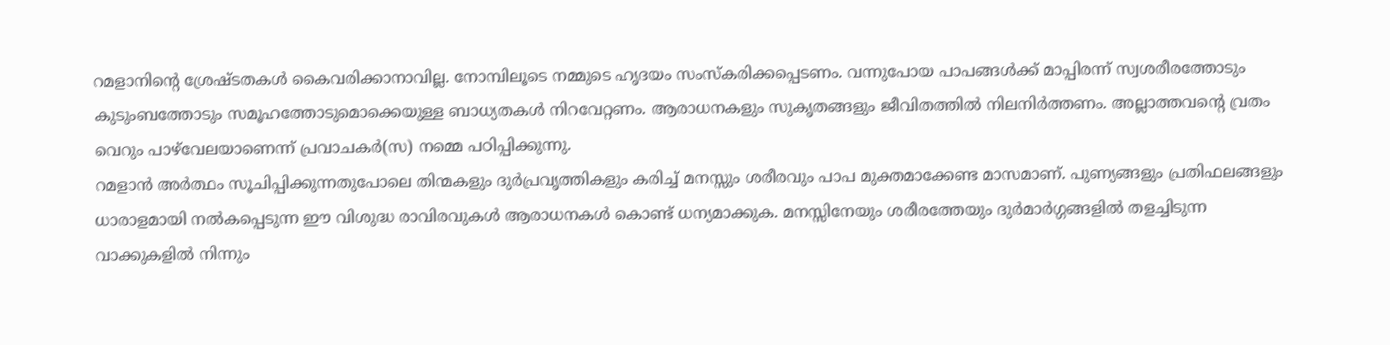റമളാനിന്റെ ശ്രേഷ്ടതകള്‍ കൈവരിക്കാനാവില്ല. നോമ്പിലൂടെ നമ്മുടെ ഹൃദയം സംസ്‌കരിക്കപ്പെടണം. വന്നുപോയ പാപങ്ങള്‍ക്ക് മാപ്പിരന്ന് സ്വശരീരത്തോടും കുടുംബത്തോടും സമൂഹത്തോടുമൊക്കെയുള്ള ബാധ്യതകള്‍ നിറവേറ്റണം. ആരാധനകളും സുകൃതങ്ങളും ജീവിതത്തില്‍ നിലനിര്‍ത്തണം. അല്ലാത്തവന്റെ വ്രതം വെറും പാഴ്‌വേലയാണെന്ന് പ്രവാചകര്‍(സ) നമ്മെ പഠിപ്പിക്കുന്നു.
റമളാന്‍ അര്‍ത്ഥം സൂചിപ്പിക്കുന്നതുപോലെ തിന്മകളും ദുര്‍പ്രവൃത്തികളും കരിച്ച് മനസ്സും ശരീരവും പാപ മുക്തമാക്കേണ്ട മാസമാണ്. പുണ്യങ്ങളും പ്രതിഫലങ്ങളും ധാരാളമായി നല്‍കപ്പെടുന്ന ഈ വിശുദ്ധ രാവിരവുകള്‍ ആരാധനകള്‍ കൊണ്ട് ധന്യമാക്കുക. മനസ്സിനേയും ശരീരത്തേയും ദുര്‍മാര്‍ഗ്ഗങ്ങളില്‍ തളച്ചിടുന്ന വാക്കുകളില്‍ നിന്നും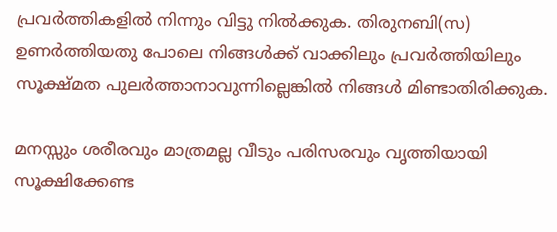പ്രവര്‍ത്തികളില്‍ നിന്നും വിട്ടു നില്‍ക്കുക. തിരുനബി(സ) ഉണര്‍ത്തിയതു പോലെ നിങ്ങള്‍ക്ക് വാക്കിലും പ്രവര്‍ത്തിയിലും സൂക്ഷ്മത പുലര്‍ത്താനാവുന്നില്ലെങ്കില്‍ നിങ്ങള്‍ മിണ്ടാതിരിക്കുക.

മനസ്സും ശരീരവും മാത്രമല്ല വീടും പരിസരവും വൃത്തിയായി സൂക്ഷിക്കേണ്ട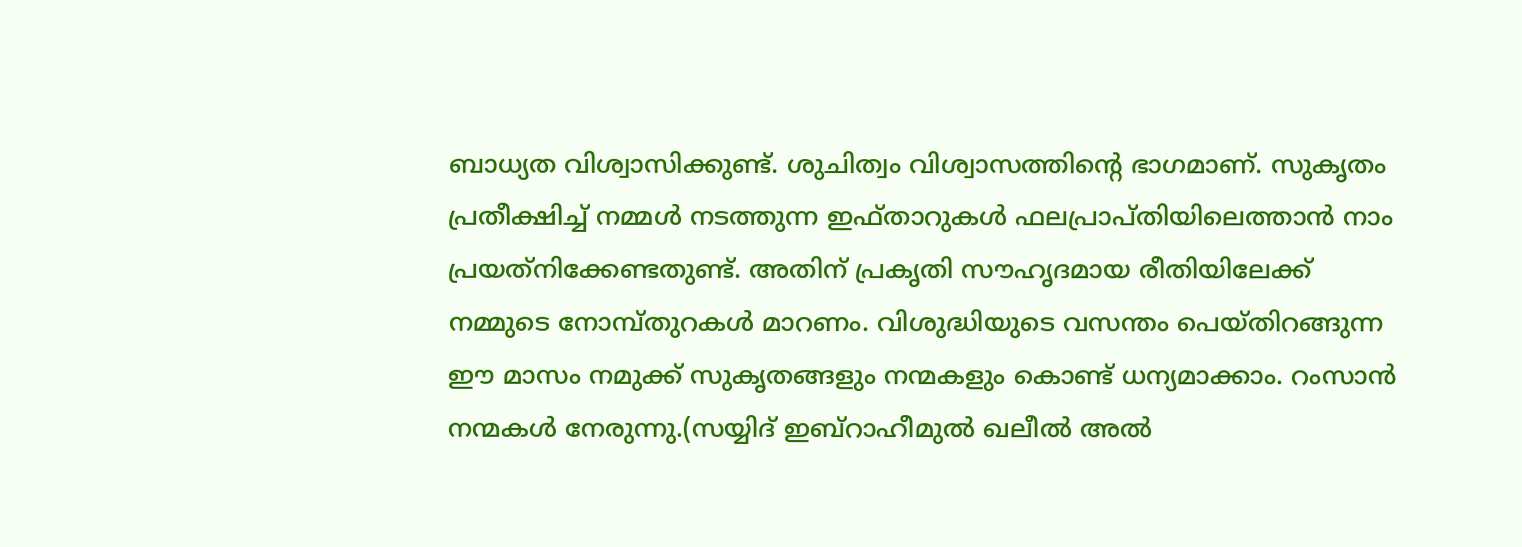ബാധ്യത വിശ്വാസിക്കുണ്ട്. ശുചിത്വം വിശ്വാസത്തിന്റെ ഭാഗമാണ്. സുകൃതം പ്രതീക്ഷിച്ച് നമ്മള്‍ നടത്തുന്ന ഇഫ്താറുകള്‍ ഫലപ്രാപ്തിയിലെത്താന്‍ നാം പ്രയത്‌നിക്കേണ്ടതുണ്ട്. അതിന് പ്രകൃതി സൗഹൃദമായ രീതിയിലേക്ക് നമ്മുടെ നോമ്പ്തുറകള്‍ മാറണം. വിശുദ്ധിയുടെ വസന്തം പെയ്തിറങ്ങുന്ന ഈ മാസം നമുക്ക് സുകൃതങ്ങളും നന്മകളും കൊണ്ട് ധന്യമാക്കാം. റംസാന്‍ നന്മകള്‍ നേരുന്നു.(സയ്യിദ് ഇബ്‌റാഹീമുല്‍ ഖലീല്‍ അല്‍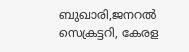ബുഖാരി,ജനറല്‍ സെക്രട്ടറി, കേരള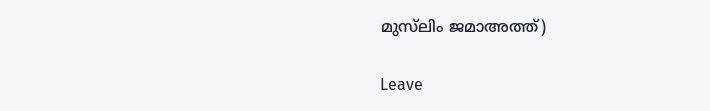മുസ്‌ലിം ജമാഅത്ത്)

Leave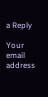a Reply

Your email address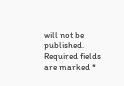will not be published. Required fields are marked *